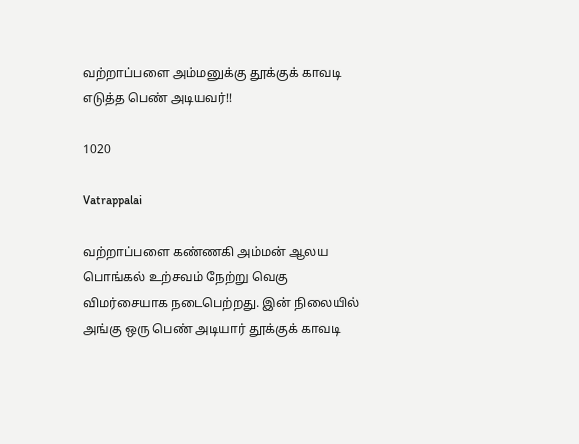வற்றாப்பளை அம்மனுக்கு தூக்குக் காவடி எடுத்த பெண் அடியவர்!!

1020

Vatrappalai

வற்றாப்பளை கண்ணகி அம்மன் ஆலய பொங்கல் உற்சவம் நேற்று வெகு விமர்சையாக நடைபெற்றது. இன் நிலையில் அங்கு ஒரு பெண் அடியார் தூக்குக் காவடி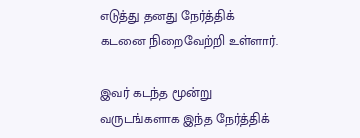எடுத்து தனது நேர்த்திக் கடனை நிறைவேற்றி உள்ளார்.

இவர் கடந்த மூன்று வருடங்களாக இந்த நேர்த்திக்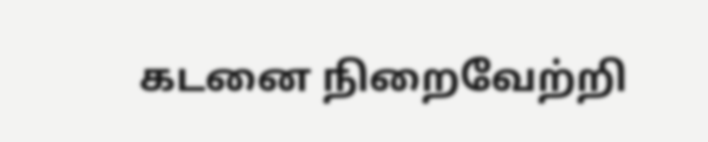கடனை நிறைவேற்றி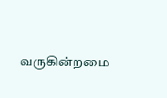வருகின்றமை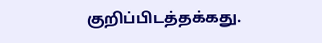குறிப்பிடத்தக்கது.